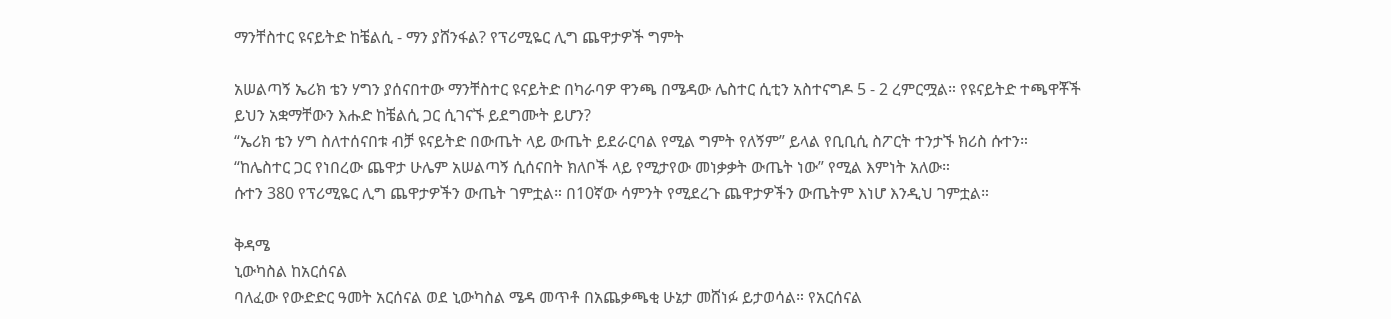ማንቸስተር ዩናይትድ ከቼልሲ - ማን ያሸንፋል? የፕሪሚዬር ሊግ ጨዋታዎች ግምት

አሠልጣኝ ኤሪክ ቴን ሃግን ያሰናበተው ማንቸስተር ዩናይትድ በካራባዎ ዋንጫ በሜዳው ሌስተር ሲቲን አስተናግዶ 5 - 2 ረምርሟል። የዩናይትድ ተጫዋቾች ይህን አቋማቸውን እሑድ ከቼልሲ ጋር ሲገናኙ ይደግሙት ይሆን?
“ኤሪክ ቴን ሃግ ስለተሰናበቱ ብቻ ዩናይትድ በውጤት ላይ ውጤት ይደራርባል የሚል ግምት የለኝም” ይላል የቢቢሲ ስፖርት ተንታኙ ክሪስ ሱተን።
“ከሌስተር ጋር የነበረው ጨዋታ ሁሌም አሠልጣኝ ሲሰናበት ክለቦች ላይ የሚታየው መነቃቃት ውጤት ነው” የሚል እምነት አለው።
ሱተን 380 የፕሪሚዬር ሊግ ጨዋታዎችን ውጤት ገምቷል። በ10ኛው ሳምንት የሚደረጉ ጨዋታዎችን ውጤትም እነሆ እንዲህ ገምቷል።

ቅዳሜ
ኒውካስል ከአርሰናል
ባለፈው የውድድር ዓመት አርሰናል ወደ ኒውካስል ሜዳ መጥቶ በአጨቃጫቂ ሁኔታ መሸነፉ ይታወሳል። የአርሰናል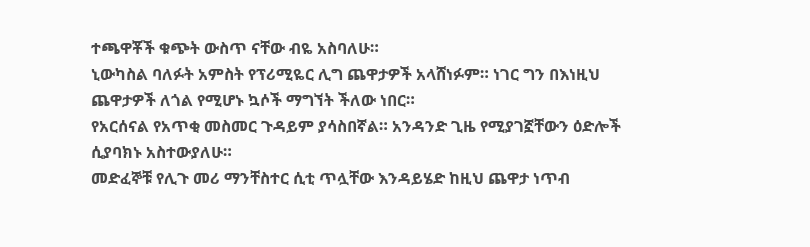ተጫዋቾች ቁጭት ውስጥ ናቸው ብዬ አስባለሁ።
ኒውካስል ባለፉት አምስት የፕሪሚዬር ሊግ ጨዋታዎች አላሸነፉም። ነገር ግን በእነዚህ ጨዋታዎች ለጎል የሚሆኑ ኳሶች ማግኘት ችለው ነበር።
የአርሰናል የአጥቂ መስመር ጉዳይም ያሳስበኛል። አንዳንድ ጊዜ የሚያገኟቸውን ዕድሎች ሲያባክኑ አስተውያለሁ።
መድፈኞቹ የሊጉ መሪ ማንቸስተር ሲቲ ጥሏቸው እንዳይሄድ ከዚህ ጨዋታ ነጥብ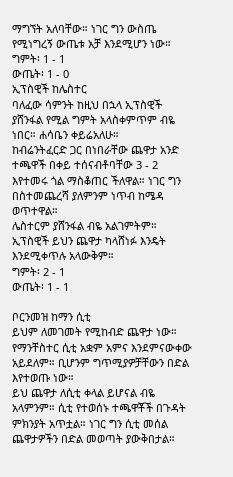ማግኘት አለባቸው። ነገር ግን ውስጤ የሚነግረኝ ውጤቱ አቻ እንደሚሆን ነው።
ግምት፡ 1 - 1
ውጤት፡ 1 - 0
ኢፕስዊች ከሌስተር
ባለፈው ሳምንት ከዚህ በኋላ ኢፕስዊች ያሸንፋል የሚል ግምት አላስቀምጥም ብዬ ነበር። ሐሳቤን ቀይሬአለሁ።
ከብሬንትፈርድ ጋር በነበራቸው ጨዋታ አንድ ተጫዋች በቀይ ተሰናብቶባቸው 3 - 2 እየተመሩ ጎል ማስቆጠር ችለዋል። ነገር ግን በስተመጨረሻ ያለምንም ነጥብ ከሜዳ ወጥተዋል።
ሌስተርም ያሸንፋል ብዬ አልገምትም። ኢፕስዊች ይህን ጨዋታ ካላሸነፉ እንዴት እንደሚቀጥሉ አላውቅም።
ግምት፡ 2 - 1
ውጤት፡ 1 - 1

ቦርንመዝ ከማን ሲቲ
ይህም ለመገመት የሚከብድ ጨዋታ ነው። የማንቸስተር ሲቲ አቋም አምና እንደምናውቀው አይደለም። ቢሆንም ግጥሚያዎቻቸውን በድል እየተወጡ ነው።
ይህ ጨዋታ ለሲቲ ቀላል ይሆናል ብዬ አላምንም። ሲቲ የተወሰኑ ተጫዋቾች በጉዳት ምክንያት አጥቷል። ነገር ግን ሲቲ መሰል ጨዋታዎችን በድል መወጣት ያውቅበታል።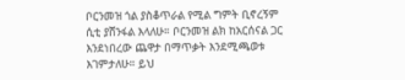ቦርንመዝ ጎል ያስቆጥራል የሚል ግምት ቢኖረኝም ሲቲ ያሸንፋል እላለሁ። ቦርንመዝ ልክ ከአርሰናል ጋር እንደነበረው ጨዋታ በማጥቃት እንደሚጫወቱ እገምታለሁ። ይህ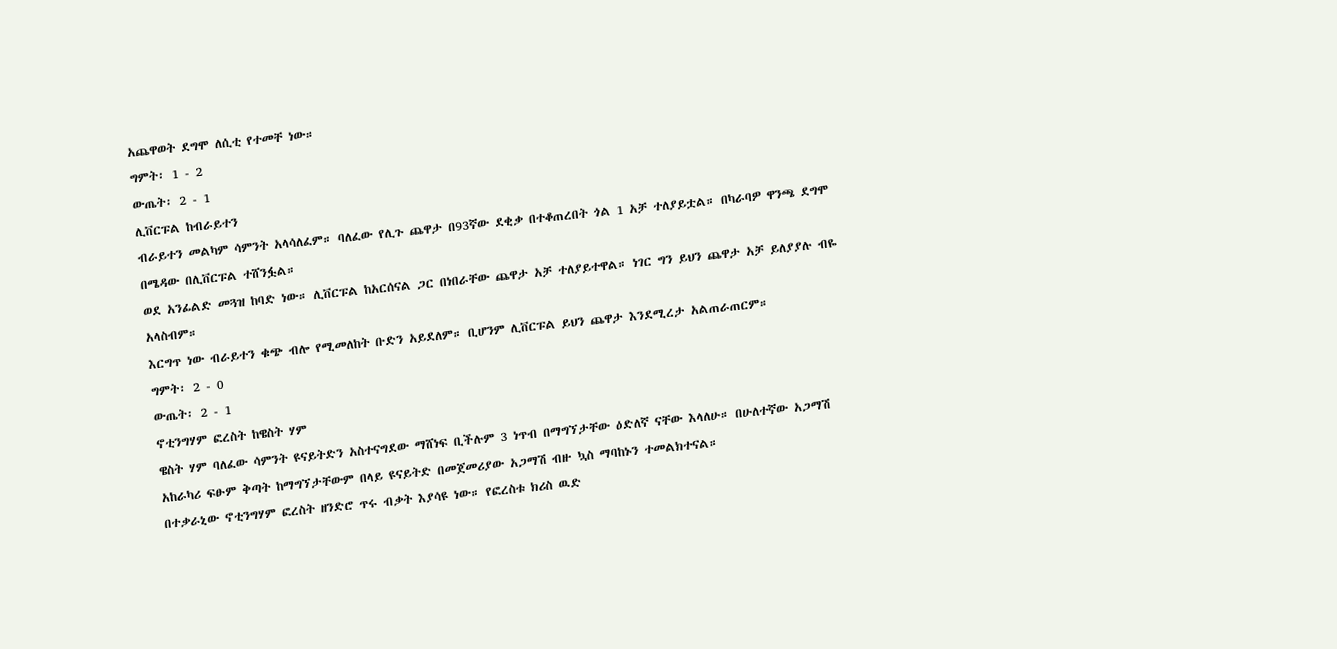አጨዋወት ደግሞ ለሲቲ የተመቸ ነው።
ግምት፡ 1 - 2
ውጤት፡ 2 - 1
ሊቨርፑል ከብራይተን
ብራይተን መልካም ሳምንት አላሳለፈም። ባለፈው የሊጉ ጨዋታ በ93ኛው ደቂቃ በተቆጠረበት ጎል 1 አቻ ተለያይቷል። በካራባዎ ዋንጫ ደግሞ በሜዳው በሊቨርፑል ተሸንፏል።
ወደ አንፊልድ መጓዝ ከባድ ነው። ሊቨርፑል ከአርሰናል ጋር በነበራቸው ጨዋታ አቻ ተለያይተዋል። ነገር ግን ይህን ጨዋታ አቻ ይለያያሉ ብዬ አላስብም።
እርግጥ ነው ብራይተን ቁጭ ብሎ የሚመለከት ቡድን አይደለም። ቢሆንም ሊቨርፑል ይህን ጨዋታ እንደሚረታ አልጠራጠርም።
ግምት፡ 2 - 0
ውጤት፡ 2 - 1
ኖቲንግሃም ፎረስት ከዌስት ሃም
ዌስት ሃም ባለፈው ሳምንት ዩናይትድን አስተናግደው ማሸነፍ ቢችሉም 3 ነጥብ በማግኘታቸው ዕድለኛ ናቸው እላለሁ። በሁለተኛው አጋማሽ አከራካሪ ፍፁም ቅጣት ከማግኘታቸውም በላይ ዩናይትድ በመጀመሪያው አጋማሽ ብዙ ኳስ ማባከኑን ተመልክተናል።
በተቃራኒው ኖቲንግሃም ፎረስት ዘንድሮ ጥሩ ብቃት እያሳዩ ነው። የፎረስቱ ክሪስ ዉድ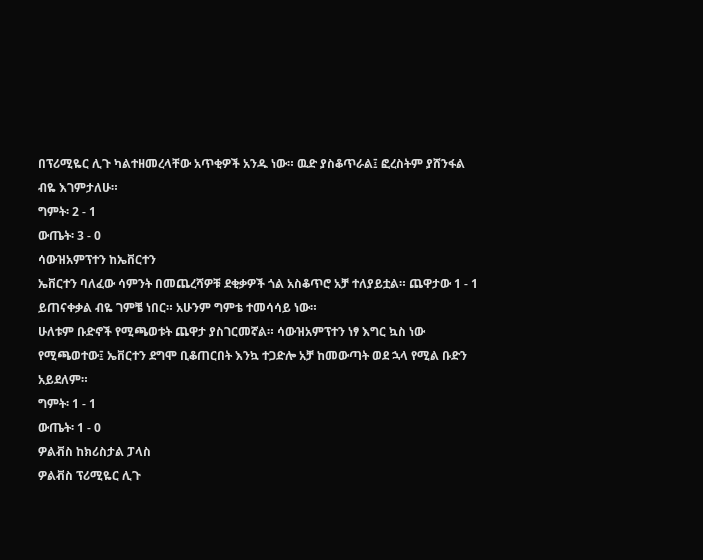በፕሪሚዬር ሊጉ ካልተዘመረላቸው አጥቂዎች አንዱ ነው። ዉድ ያስቆጥራል፤ ፎረስትም ያሸንፋል ብዬ እገምታለሁ።
ግምት፡ 2 - 1
ውጤት፡ 3 - 0
ሳውዝአምፕተን ከኤቨርተን
ኤቨርተን ባለፈው ሳምንት በመጨረሻዎቹ ደቂቃዎች ጎል አስቆጥሮ አቻ ተለያይቷል። ጨዋታው 1 - 1 ይጠናቀቃል ብዬ ገምቼ ነበር። አሁንም ግምቴ ተመሳሳይ ነው።
ሁለቱም ቡድኖች የሚጫወቱት ጨዋታ ያስገርመኛል። ሳውዝአምፕተን ነፃ እግር ኳስ ነው የሚጫወተው፤ ኤቨርተን ደግሞ ቢቆጠርበት እንኳ ተጋድሎ አቻ ከመውጣት ወደ ኋላ የሚል ቡድን አይደለም።
ግምት፡ 1 - 1
ውጤት፡ 1 - 0
ዎልቭስ ከክሪስታል ፓላስ
ዎልቭስ ፕሪሚዬር ሊጉ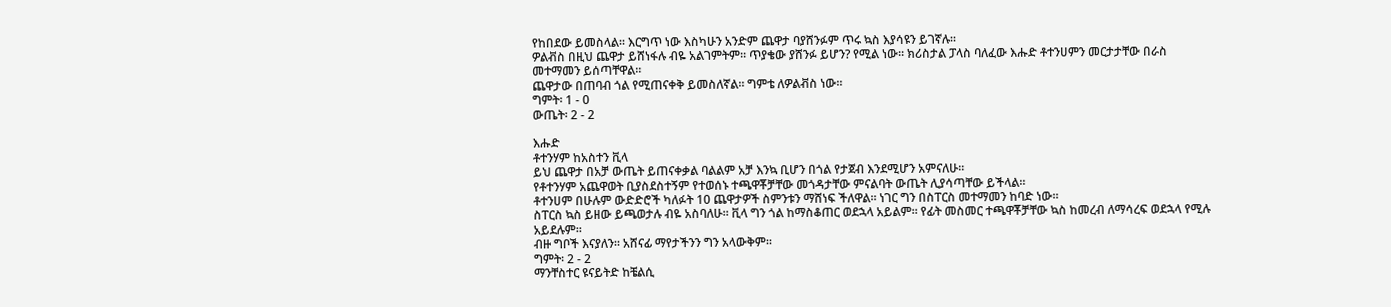የከበደው ይመስላል። እርግጥ ነው እስካሁን አንድም ጨዋታ ባያሸንፉም ጥሩ ኳስ እያሳዩን ይገኛሉ።
ዎልቭስ በዚህ ጨዋታ ይሸነፋሉ ብዬ አልገምትም። ጥያቄው ያሸንፉ ይሆን? የሚል ነው። ክሪስታል ፓላስ ባለፈው እሑድ ቶተንሀምን መርታታቸው በራስ መተማመን ይሰጣቸዋል።
ጨዋታው በጠባብ ጎል የሚጠናቀቅ ይመስለኛል። ግምቴ ለዎልቭስ ነው።
ግምት፡ 1 - 0
ውጤት፡ 2 - 2

እሑድ
ቶተንሃም ከአስተን ቪላ
ይህ ጨዋታ በአቻ ውጤት ይጠናቀቃል ባልልም አቻ እንኳ ቢሆን በጎል የታጀብ እንደሚሆን አምናለሁ።
የቶተንሃም አጨዋወት ቢያስደስተኝም የተወሰኑ ተጫዋቾቻቸው መጎዳታቸው ምናልባት ውጤት ሊያሳጣቸው ይችላል።
ቶተንሀም በሁሉም ውድድሮች ካለፉት 10 ጨዋታዎች ስምንቱን ማሸነፍ ችለዋል። ነገር ግን በስፐርስ መተማመን ከባድ ነው።
ስፐርስ ኳስ ይዘው ይጫወታሉ ብዬ አስባለሁ። ቪላ ግን ጎል ከማስቆጠር ወደኋላ አይልም። የፊት መስመር ተጫዋቾቻቸው ኳስ ከመረብ ለማሳረፍ ወደኋላ የሚሉ አይደሉም።
ብዙ ግቦች እናያለን። አሸናፊ ማየታችንን ግን አላውቅም።
ግምት፡ 2 - 2
ማንቸስተር ዩናይትድ ከቼልሲ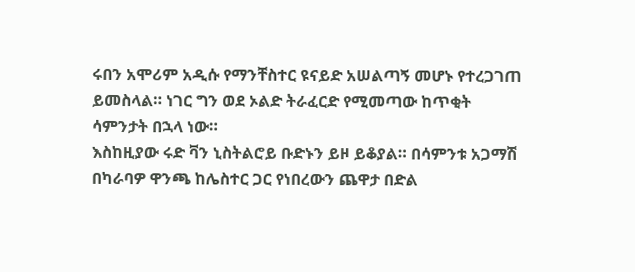ሩበን አሞሪም አዲሱ የማንቸስተር ዩናይድ አሠልጣኝ መሆኑ የተረጋገጠ ይመስላል። ነገር ግን ወደ ኦልድ ትራፈርድ የሚመጣው ከጥቂት ሳምንታት በኋላ ነው።
እስከዚያው ሩድ ቫን ኒስትልሮይ ቡድኑን ይዞ ይቆያል። በሳምንቱ አጋማሽ በካራባዎ ዋንጫ ከሌስተር ጋር የነበረውን ጨዋታ በድል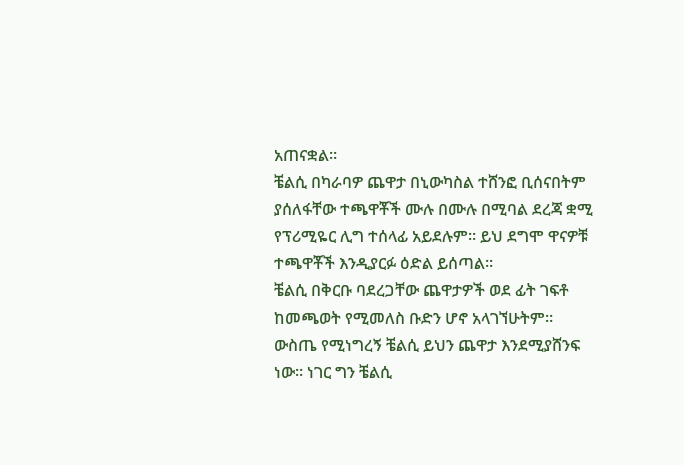አጠናቋል።
ቼልሲ በካራባዎ ጨዋታ በኒውካስል ተሸንፎ ቢሰናበትም ያሰለፋቸው ተጫዋቾች ሙሉ በሙሉ በሚባል ደረጃ ቋሚ የፕሪሚዬር ሊግ ተሰላፊ አይደሉም። ይህ ደግሞ ዋናዎቹ ተጫዋቾች እንዲያርፉ ዕድል ይሰጣል።
ቼልሲ በቅርቡ ባደረጋቸው ጨዋታዎች ወደ ፊት ገፍቶ ከመጫወት የሚመለስ ቡድን ሆኖ አላገኘሁትም።
ውስጤ የሚነግረኝ ቼልሲ ይህን ጨዋታ እንደሚያሸንፍ ነው። ነገር ግን ቼልሲ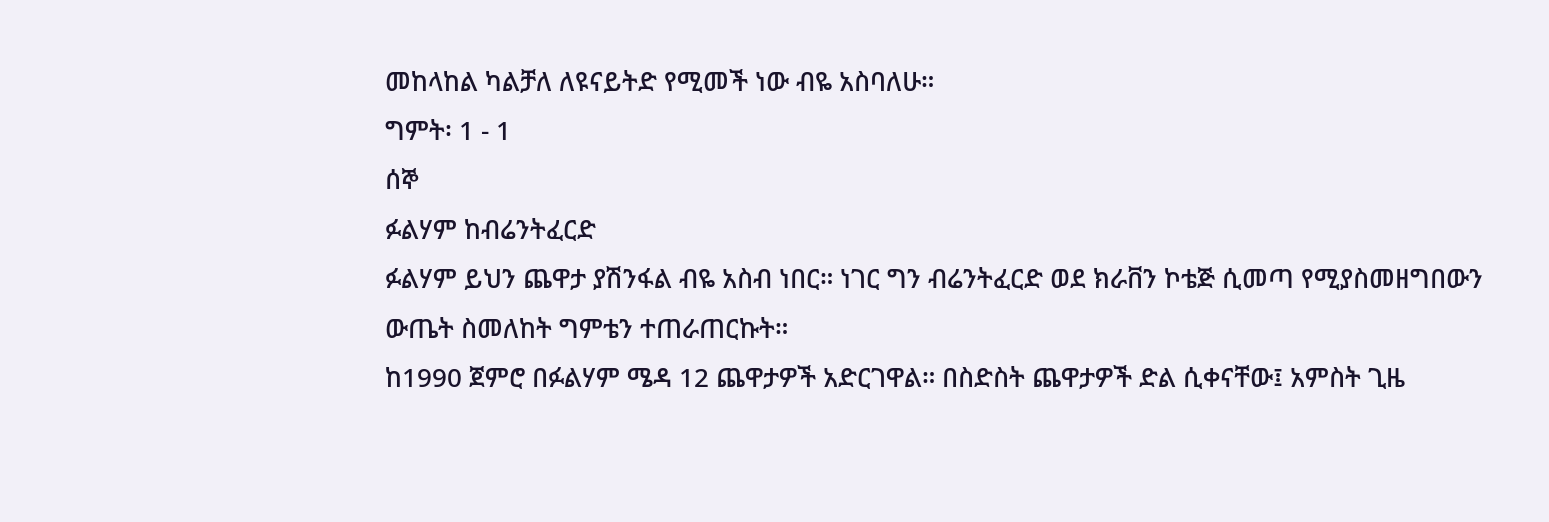መከላከል ካልቻለ ለዩናይትድ የሚመች ነው ብዬ አስባለሁ።
ግምት፡ 1 - 1
ሰኞ
ፉልሃም ከብሬንትፈርድ
ፉልሃም ይህን ጨዋታ ያሽንፋል ብዬ አስብ ነበር። ነገር ግን ብሬንትፈርድ ወደ ክራቨን ኮቴጅ ሲመጣ የሚያስመዘግበውን ውጤት ስመለከት ግምቴን ተጠራጠርኩት።
ከ1990 ጀምሮ በፉልሃም ሜዳ 12 ጨዋታዎች አድርገዋል። በስድስት ጨዋታዎች ድል ሲቀናቸው፤ አምስት ጊዜ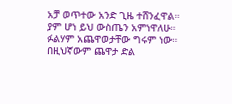አቻ ወጥተው አንድ ጊዜ ተሸንፈዋል።
ያም ሆነ ይህ ውስጤን አምነዋለሁ። ፉልሃም አጨዋወታቸው ግሩም ነው። በዚህኛውም ጨዋታ ድል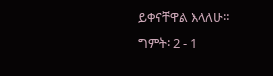ይቀናቸዋል እላለሁ።
ግምት፡ 2 - 1